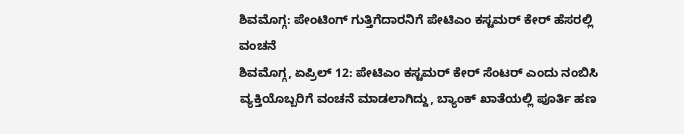ಶಿವಮೊಗ್ಗ: ಪೇಂಟಿಂಗ್ ಗುತ್ತಿಗೆದಾರನಿಗೆ ಪೇಟಿಎಂ ಕಸ್ಟಮರ್ ಕೇರ್ ಹೆಸರಲ್ಲಿ ವಂಚನೆ
ಶಿವಮೊಗ್ಗ, ಏಪ್ರಿಲ್ 12: ಪೇಟಿಎಂ ಕಸ್ಟಮರ್ ಕೇರ್ ಸೆಂಟರ್ ಎಂದು ನಂಬಿಸಿ ವ್ಯಕ್ತಿಯೊಬ್ಬರಿಗೆ ವಂಚನೆ ಮಾಡಲಾಗಿದ್ದು, ಬ್ಯಾಂಕ್ ಖಾತೆಯಲ್ಲಿ ಪೂರ್ತಿ ಹಣ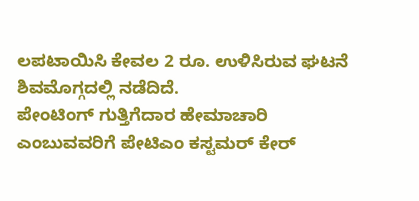ಲಪಟಾಯಿಸಿ ಕೇವಲ 2 ರೂ. ಉಳಿಸಿರುವ ಘಟನೆ ಶಿವಮೊಗ್ಗದಲ್ಲಿ ನಡೆದಿದೆ.
ಪೇಂಟಿಂಗ್ ಗುತ್ತಿಗೆದಾರ ಹೇಮಾಚಾರಿ ಎಂಬುವವರಿಗೆ ಪೇಟಿಎಂ ಕಸ್ಟಮರ್ ಕೇರ್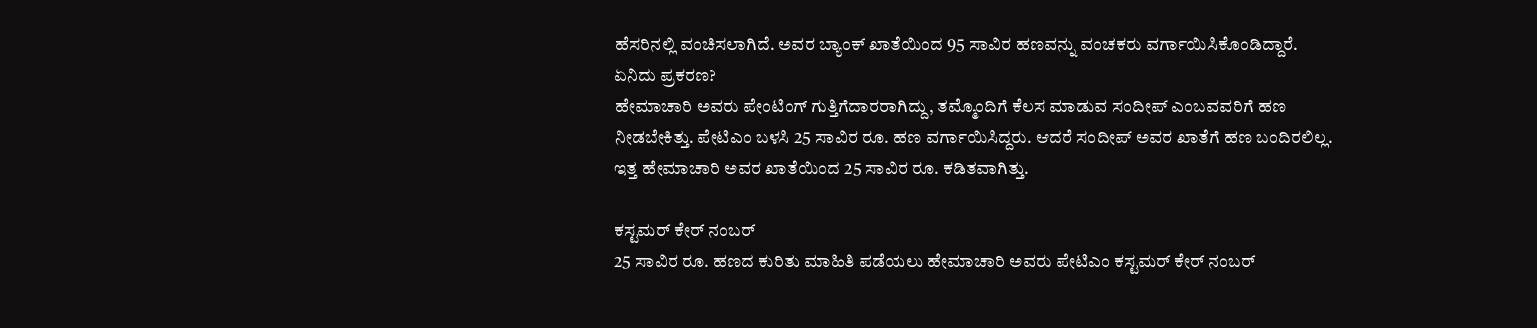ಹೆಸರಿನಲ್ಲಿ ವಂಚಿಸಲಾಗಿದೆ. ಅವರ ಬ್ಯಾಂಕ್ ಖಾತೆಯಿಂದ 95 ಸಾವಿರ ಹಣವನ್ನು ವಂಚಕರು ವರ್ಗಾಯಿಸಿಕೊಂಡಿದ್ದಾರೆ.
ಏನಿದು ಪ್ರಕರಣ?
ಹೇಮಾಚಾರಿ ಅವರು ಪೇಂಟಿಂಗ್ ಗುತ್ತಿಗೆದಾರರಾಗಿದ್ದು, ತಮ್ಮೊಂದಿಗೆ ಕೆಲಸ ಮಾಡುವ ಸಂದೀಪ್ ಎಂಬವವರಿಗೆ ಹಣ ನೀಡಬೇಕಿತ್ತು. ಪೇಟಿಎಂ ಬಳಸಿ 25 ಸಾವಿರ ರೂ. ಹಣ ವರ್ಗಾಯಿಸಿದ್ದರು. ಆದರೆ ಸಂದೀಪ್ ಅವರ ಖಾತೆಗೆ ಹಣ ಬಂದಿರಲಿಲ್ಲ. ಇತ್ತ ಹೇಮಾಚಾರಿ ಅವರ ಖಾತೆಯಿಂದ 25 ಸಾವಿರ ರೂ. ಕಡಿತವಾಗಿತ್ತು.

ಕಸ್ಟಮರ್ ಕೇರ್ ನಂಬರ್
25 ಸಾವಿರ ರೂ. ಹಣದ ಕುರಿತು ಮಾಹಿತಿ ಪಡೆಯಲು ಹೇಮಾಚಾರಿ ಅವರು ಪೇಟಿಎಂ ಕಸ್ಟಮರ್ ಕೇರ್ ನಂಬರ್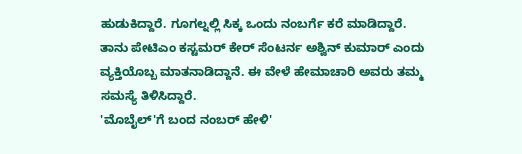ಹುಡುಕಿದ್ದಾರೆ. ಗೂಗಲ್ನಲ್ಲಿ ಸಿಕ್ಕ ಒಂದು ನಂಬರ್ಗೆ ಕರೆ ಮಾಡಿದ್ದಾರೆ. ತಾನು ಪೇಟಿಎಂ ಕಸ್ಟಮರ್ ಕೇರ್ ಸೆಂಟರ್ನ ಅಶ್ವಿನ್ ಕುಮಾರ್ ಎಂದು ವ್ಯಕ್ತಿಯೊಬ್ಬ ಮಾತನಾಡಿದ್ದಾನೆ. ಈ ವೇಳೆ ಹೇಮಾಚಾರಿ ಅವರು ತಮ್ಮ ಸಮಸ್ಯೆ ತಿಳಿಸಿದ್ದಾರೆ.
'ಮೊಬೈಲ್'ಗೆ ಬಂದ ನಂಬರ್ ಹೇಳಿ'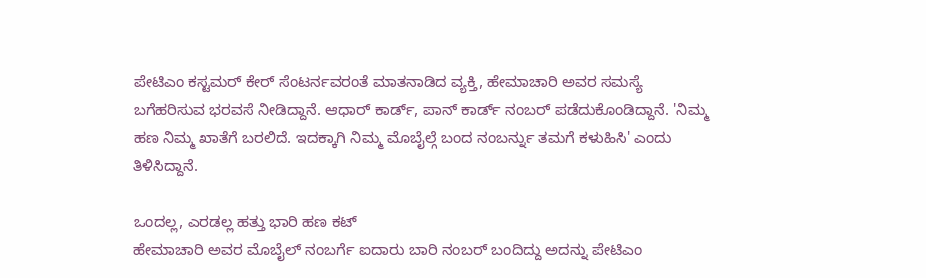ಪೇಟಿಎಂ ಕಸ್ಟಮರ್ ಕೇರ್ ಸೆಂಟರ್ನವರಂತೆ ಮಾತನಾಡಿದ ವ್ಯಕ್ತಿ, ಹೇಮಾಚಾರಿ ಅವರ ಸಮಸ್ಯೆ ಬಗೆಹರಿಸುವ ಭರವಸೆ ನೀಡಿದ್ದಾನೆ. ಆಧಾರ್ ಕಾರ್ಡ್, ಪಾನ್ ಕಾರ್ಡ್ ನಂಬರ್ ಪಡೆದುಕೊಂಡಿದ್ದಾನೆ. 'ನಿಮ್ಮ ಹಣ ನಿಮ್ಮ ಖಾತೆಗೆ ಬರಲಿದೆ. ಇದಕ್ಕಾಗಿ ನಿಮ್ಮ ಮೊಬೈಲ್ಗೆ ಬಂದ ನಂಬರ್ನ್ನು ತಮಗೆ ಕಳುಹಿಸಿ' ಎಂದು ತಿಳಿಸಿದ್ದಾನೆ.

ಒಂದಲ್ಲ, ಎರಡಲ್ಲ ಹತ್ತು ಭಾರಿ ಹಣ ಕಟ್
ಹೇಮಾಚಾರಿ ಅವರ ಮೊಬೈಲ್ ನಂಬರ್ಗೆ ಐದಾರು ಬಾರಿ ನಂಬರ್ ಬಂದಿದ್ದು ಅದನ್ನು ಪೇಟಿಎಂ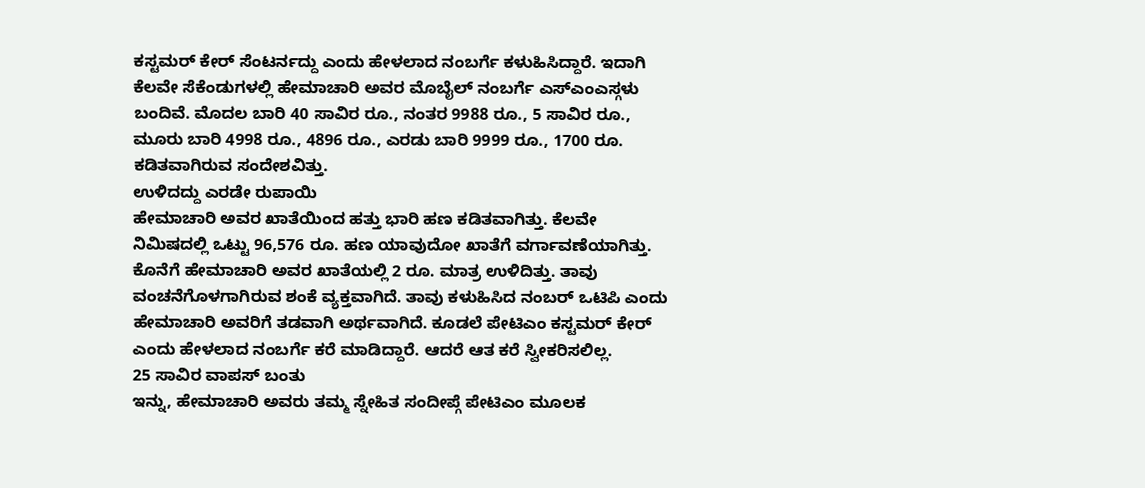ಕಸ್ಟಮರ್ ಕೇರ್ ಸೆಂಟರ್ನದ್ದು ಎಂದು ಹೇಳಲಾದ ನಂಬರ್ಗೆ ಕಳುಹಿಸಿದ್ದಾರೆ. ಇದಾಗಿ ಕೆಲವೇ ಸೆಕೆಂಡುಗಳಲ್ಲಿ ಹೇಮಾಚಾರಿ ಅವರ ಮೊಬೈಲ್ ನಂಬರ್ಗೆ ಎಸ್ಎಂಎಸ್ಗಳು ಬಂದಿವೆ. ಮೊದಲ ಬಾರಿ 40 ಸಾವಿರ ರೂ., ನಂತರ 9988 ರೂ., 5 ಸಾವಿರ ರೂ., ಮೂರು ಬಾರಿ 4998 ರೂ., 4896 ರೂ., ಎರಡು ಬಾರಿ 9999 ರೂ., 1700 ರೂ. ಕಡಿತವಾಗಿರುವ ಸಂದೇಶವಿತ್ತು.
ಉಳಿದದ್ದು ಎರಡೇ ರುಪಾಯಿ
ಹೇಮಾಚಾರಿ ಅವರ ಖಾತೆಯಿಂದ ಹತ್ತು ಭಾರಿ ಹಣ ಕಡಿತವಾಗಿತ್ತು. ಕೆಲವೇ ನಿಮಿಷದಲ್ಲಿ ಒಟ್ಟು 96,576 ರೂ. ಹಣ ಯಾವುದೋ ಖಾತೆಗೆ ವರ್ಗಾವಣೆಯಾಗಿತ್ತು. ಕೊನೆಗೆ ಹೇಮಾಚಾರಿ ಅವರ ಖಾತೆಯಲ್ಲಿ 2 ರೂ. ಮಾತ್ರ ಉಳಿದಿತ್ತು. ತಾವು ವಂಚನೆಗೊಳಗಾಗಿರುವ ಶಂಕೆ ವ್ಯಕ್ತವಾಗಿದೆ. ತಾವು ಕಳುಹಿಸಿದ ನಂಬರ್ ಒಟಿಪಿ ಎಂದು ಹೇಮಾಚಾರಿ ಅವರಿಗೆ ತಡವಾಗಿ ಅರ್ಥವಾಗಿದೆ. ಕೂಡಲೆ ಪೇಟಿಎಂ ಕಸ್ಟಮರ್ ಕೇರ್ ಎಂದು ಹೇಳಲಾದ ನಂಬರ್ಗೆ ಕರೆ ಮಾಡಿದ್ದಾರೆ. ಆದರೆ ಆತ ಕರೆ ಸ್ವೀಕರಿಸಲಿಲ್ಲ.
25 ಸಾವಿರ ವಾಪಸ್ ಬಂತು
ಇನ್ನು, ಹೇಮಾಚಾರಿ ಅವರು ತಮ್ಮ ಸ್ನೇಹಿತ ಸಂದೀಪ್ಗೆ ಪೇಟಿಎಂ ಮೂಲಕ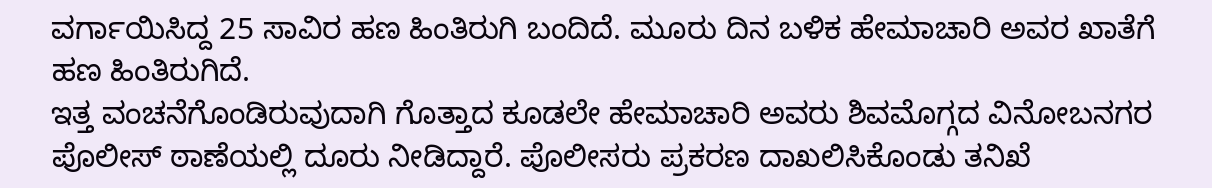ವರ್ಗಾಯಿಸಿದ್ದ 25 ಸಾವಿರ ಹಣ ಹಿಂತಿರುಗಿ ಬಂದಿದೆ. ಮೂರು ದಿನ ಬಳಿಕ ಹೇಮಾಚಾರಿ ಅವರ ಖಾತೆಗೆ ಹಣ ಹಿಂತಿರುಗಿದೆ.
ಇತ್ತ ವಂಚನೆಗೊಂಡಿರುವುದಾಗಿ ಗೊತ್ತಾದ ಕೂಡಲೇ ಹೇಮಾಚಾರಿ ಅವರು ಶಿವಮೊಗ್ಗದ ವಿನೋಬನಗರ ಪೊಲೀಸ್ ಠಾಣೆಯಲ್ಲಿ ದೂರು ನೀಡಿದ್ದಾರೆ. ಪೊಲೀಸರು ಪ್ರಕರಣ ದಾಖಲಿಸಿಕೊಂಡು ತನಿಖೆ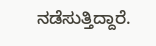ನಡೆಸುತ್ತಿದ್ದಾರೆ.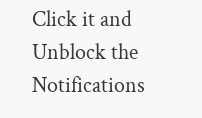Click it and Unblock the Notifications